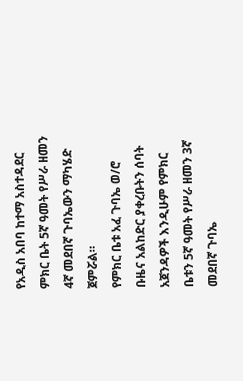የአዲስ አበባ ከተማ አስተዳደር ምክር ቤት 5ኛ ዓመት የሥራ ዘመን 4ኛ መደበኛ ጉባኤውን ማካሄድ ጀምሯል።
የምክር ቤቱ አፈ ጉባኤ ወ/ሮ ቡዜና አልከድር ያቀረቡትን ሰባት አጀንዳዎች እንዲሁም የምክር ቤቱን 5ኛ ዓመት የሥራ ዘመን 3ኛ መደበኛ ጉባኤ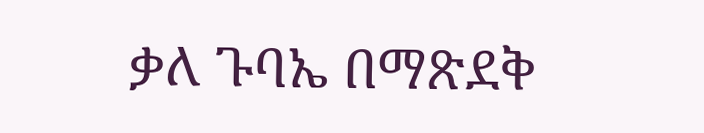ቃለ ጉባኤ በማጽደቅ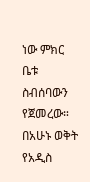ነው ምክር ቤቱ ስብሰባውን የጀመረው።
በአሁኑ ወቅት የአዲስ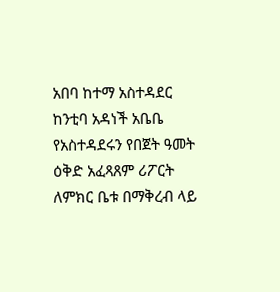አበባ ከተማ አስተዳደር ከንቲባ አዳነች አቤቤ የአስተዳደሩን የበጀት ዓመት ዕቅድ አፈጻጸም ሪፖርት ለምክር ቤቱ በማቅረብ ላይ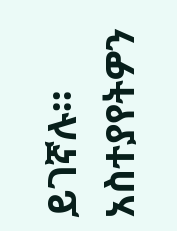ይገኛሉ።
አስተያየትዎን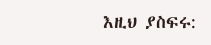እዚህ ያስፍሩ: